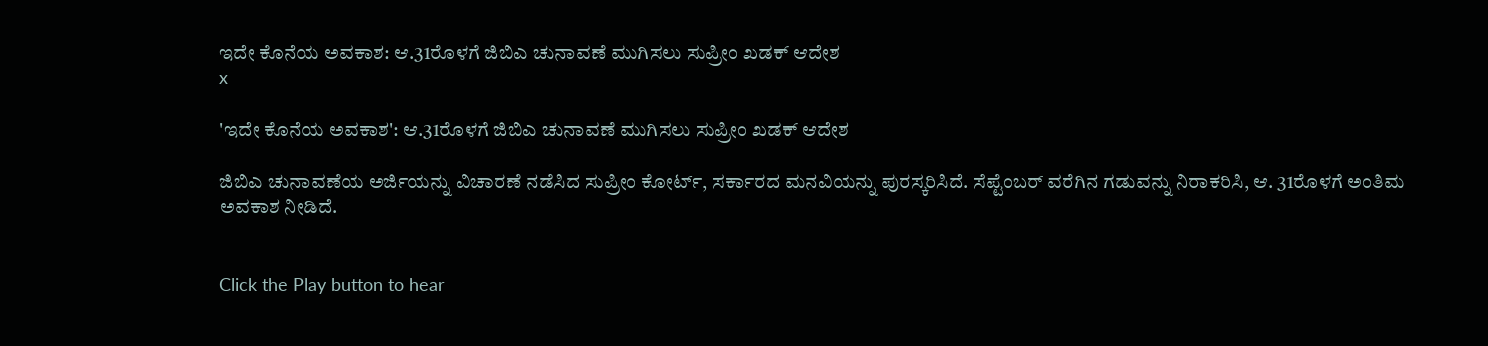ಇದೇ ಕೊನೆಯ ಅವಕಾಶ: ಆ.31ರೊಳಗೆ ಜಿಬಿಎ ಚುನಾವಣೆ ಮುಗಿಸಲು ಸುಪ್ರೀಂ ಖಡಕ್ ಆದೇಶ
x

'ಇದೇ ಕೊನೆಯ ಅವಕಾಶ': ಆ.31ರೊಳಗೆ ಜಿಬಿಎ ಚುನಾವಣೆ ಮುಗಿಸಲು ಸುಪ್ರೀಂ ಖಡಕ್ ಆದೇಶ

ಜಿಬಿಎ ಚುನಾವಣೆಯ ಅರ್ಜಿಯನ್ನು ವಿಚಾರಣೆ ನಡೆಸಿದ ಸುಪ್ರೀಂ ಕೋರ್ಟ್, ಸರ್ಕಾರದ ಮನವಿಯನ್ನು ಪುರಸ್ಕರಿಸಿದೆ. ಸೆಪ್ಟೆಂಬರ್‌ ವರೆಗಿನ ಗಡುವನ್ನು ನಿರಾಕರಿಸಿ, ಆ. 31ರೊಳಗೆ ಅಂತಿಮ ಅವಕಾಶ ನೀಡಿದೆ.


Click the Play button to hear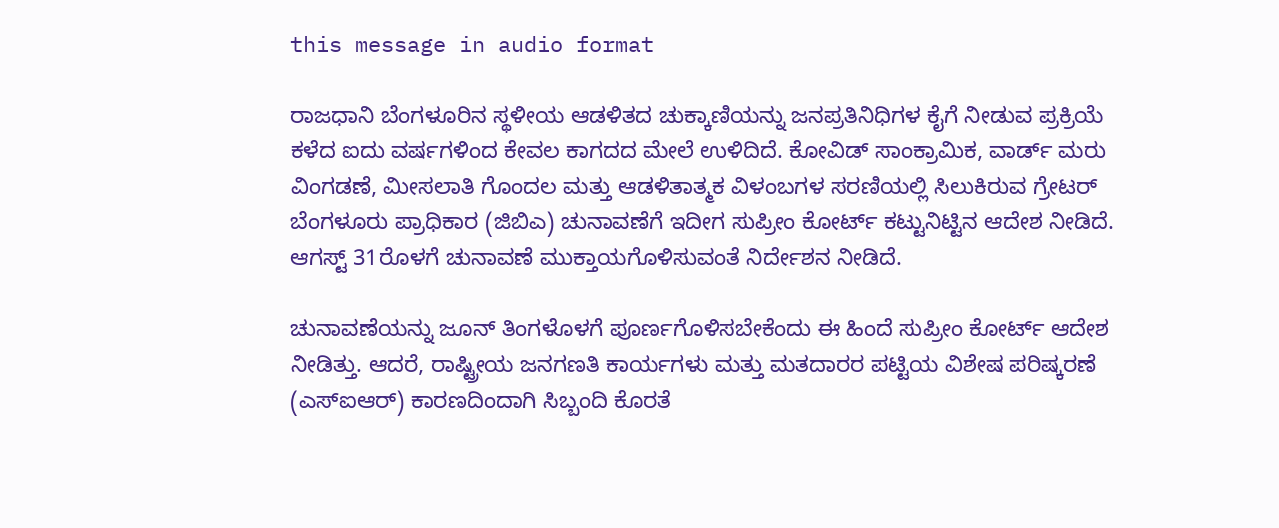this message in audio format

ರಾಜಧಾನಿ ಬೆಂಗಳೂರಿನ ಸ್ಥಳೀಯ ಆಡಳಿತದ ಚುಕ್ಕಾಣಿಯನ್ನು ಜನಪ್ರತಿನಿಧಿಗಳ ಕೈಗೆ ನೀಡುವ ಪ್ರಕ್ರಿಯೆ ಕಳೆದ ಐದು ವರ್ಷಗಳಿಂದ ಕೇವಲ ಕಾಗದದ ಮೇಲೆ ಉಳಿದಿದೆ. ಕೋವಿಡ್ ಸಾಂಕ್ರಾಮಿಕ, ವಾರ್ಡ್ ಮರು ವಿಂಗಡಣೆ, ಮೀಸಲಾತಿ ಗೊಂದಲ ಮತ್ತು ಆಡಳಿತಾತ್ಮಕ ವಿಳಂಬಗಳ ಸರಣಿಯಲ್ಲಿ ಸಿಲುಕಿರುವ ಗ್ರೇಟರ್‌ ಬೆಂಗಳೂರು ಪ್ರಾಧಿಕಾರ (ಜಿಬಿಎ) ಚುನಾವಣೆಗೆ ಇದೀಗ ಸುಪ್ರೀಂ ಕೋರ್ಟ್‌ ಕಟ್ಟುನಿಟ್ಟಿನ ಆದೇಶ ನೀಡಿದೆ. ಆಗಸ್ಟ್‌ 31ರೊಳಗೆ ಚುನಾವಣೆ ಮುಕ್ತಾಯಗೊಳಿಸುವಂತೆ ನಿರ್ದೇಶನ ನೀಡಿದೆ.

ಚುನಾವಣೆಯನ್ನು ಜೂನ್ ತಿಂಗಳೊಳಗೆ ಪೂರ್ಣಗೊಳಿಸಬೇಕೆಂದು ಈ ಹಿಂದೆ ಸುಪ್ರೀಂ ಕೋರ್ಟ್ ಆದೇಶ ನೀಡಿತ್ತು. ಆದರೆ, ರಾಷ್ಟ್ರೀಯ ಜನಗಣತಿ ಕಾರ್ಯಗಳು ಮತ್ತು ಮತದಾರರ ಪಟ್ಟಿಯ ವಿಶೇಷ ಪರಿಷ್ಕರಣೆ (ಎಸ್‌ಐಆರ್‌) ಕಾರಣದಿಂದಾಗಿ ಸಿಬ್ಬಂದಿ ಕೊರತೆ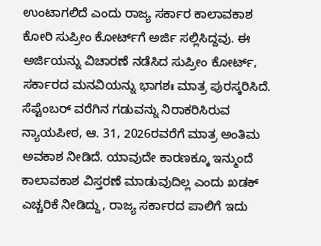ಉಂಟಾಗಲಿದೆ ಎಂದು ರಾಜ್ಯ ಸರ್ಕಾರ ಕಾಲಾವಕಾಶ ಕೋರಿ ಸುಪ್ರೀಂ ಕೋರ್ಟ್‌ಗೆ ಅರ್ಜಿ ಸಲ್ಲಿಸಿದ್ದವು. ಈ ಅರ್ಜಿಯನ್ನು ವಿಚಾರಣೆ ನಡೆಸಿದ ಸುಪ್ರೀಂ ಕೋರ್ಟ್, ಸರ್ಕಾರದ ಮನವಿಯನ್ನು ಭಾಗಶಃ ಮಾತ್ರ ಪುರಸ್ಕರಿಸಿದೆ. ಸೆಪ್ಟೆಂಬರ್ ವರೆಗಿನ ಗಡುವನ್ನು ನಿರಾಕರಿಸಿರುವ ನ್ಯಾಯಪೀಠ, ಆ. 31, 2026ರವರೆಗೆ ಮಾತ್ರ ಅಂತಿಮ ಅವಕಾಶ ನೀಡಿದೆ. ಯಾವುದೇ ಕಾರಣಕ್ಕೂ ಇನ್ಮುಂದೆ ಕಾಲಾವಕಾಶ ವಿಸ್ತರಣೆ ಮಾಡುವುದಿಲ್ಲ ಎಂದು ಖಡಕ್ ಎಚ್ಚರಿಕೆ ನೀಡಿದ್ದು, ರಾಜ್ಯ ಸರ್ಕಾರದ ಪಾಲಿಗೆ ಇದು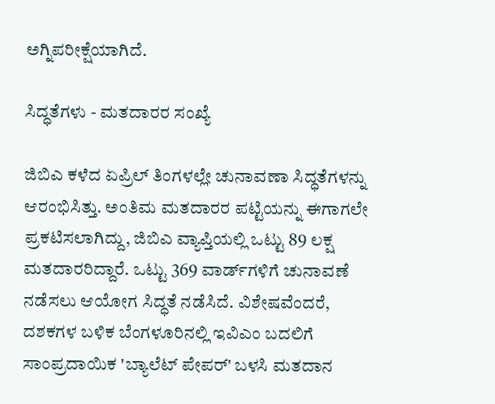ಅಗ್ನಿಪರೀಕ್ಷೆಯಾಗಿದೆ.

ಸಿದ್ಧತೆಗಳು - ಮತದಾರರ ಸಂಖ್ಯೆ

ಜಿಬಿಎ ಕಳೆದ ಏಪ್ರಿಲ್ ತಿಂಗಳಲ್ಲೇ ಚುನಾವಣಾ ಸಿದ್ಧತೆಗಳನ್ನು ಆರಂಭಿಸಿತ್ತು. ಅಂತಿಮ ಮತದಾರರ ಪಟ್ಟಿಯನ್ನು ಈಗಾಗಲೇ ಪ್ರಕಟಿಸಲಾಗಿದ್ದು, ಜಿಬಿಎ ವ್ಯಾಪ್ತಿಯಲ್ಲಿ ಒಟ್ಟು 89 ಲಕ್ಷ ಮತದಾರರಿದ್ದಾರೆ. ಒಟ್ಟು 369 ವಾರ್ಡ್‌ಗಳಿಗೆ ಚುನಾವಣೆ ನಡೆಸಲು ಆಯೋಗ ಸಿದ್ಧತೆ ನಡೆಸಿದೆ. ವಿಶೇಷವೆಂದರೆ, ದಶಕಗಳ ಬಳಿಕ ಬೆಂಗಳೂರಿನಲ್ಲಿ ಇವಿಎಂ ಬದಲಿಗೆ ಸಾಂಪ್ರದಾಯಿಕ 'ಬ್ಯಾಲೆಟ್ ಪೇಪರ್' ಬಳಸಿ ಮತದಾನ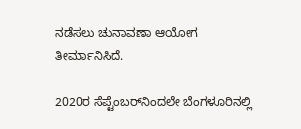ನಡೆಸಲು ಚುನಾವಣಾ ಆಯೋಗ ತೀರ್ಮಾನಿಸಿದೆ.

2020ರ ಸೆಪ್ಟೆಂಬರ್‌ನಿಂದಲೇ ಬೆಂಗಳೂರಿನಲ್ಲಿ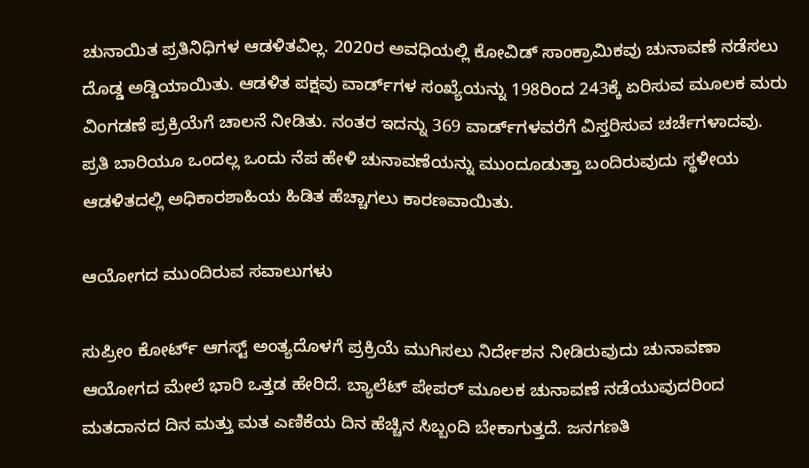ಚುನಾಯಿತ ಪ್ರತಿನಿಧಿಗಳ ಆಡಳಿತವಿಲ್ಲ. 2020ರ ಅವಧಿಯಲ್ಲಿ ಕೋವಿಡ್ ಸಾಂಕ್ರಾಮಿಕವು ಚುನಾವಣೆ ನಡೆಸಲು ದೊಡ್ಡ ಅಡ್ಡಿಯಾಯಿತು. ಆಡಳಿತ ಪಕ್ಷವು ವಾರ್ಡ್‌ಗಳ ಸಂಖ್ಯೆಯನ್ನು 198ರಿಂದ 243ಕ್ಕೆ ಏರಿಸುವ ಮೂಲಕ ಮರು ವಿಂಗಡಣೆ ಪ್ರಕ್ರಿಯೆಗೆ ಚಾಲನೆ ನೀಡಿತು. ನಂತರ ಇದನ್ನು 369 ವಾರ್ಡ್‌ಗಳವರೆಗೆ ವಿಸ್ತರಿಸುವ ಚರ್ಚೆಗಳಾದವು. ಪ್ರತಿ ಬಾರಿಯೂ ಒಂದಲ್ಲ ಒಂದು ನೆಪ ಹೇಳಿ ಚುನಾವಣೆಯನ್ನು ಮುಂದೂಡುತ್ತಾ ಬಂದಿರುವುದು ಸ್ಥಳೀಯ ಆಡಳಿತದಲ್ಲಿ ಅಧಿಕಾರಶಾಹಿಯ ಹಿಡಿತ ಹೆಚ್ಚಾಗಲು ಕಾರಣವಾಯಿತು.

ಆಯೋಗದ ಮುಂದಿರುವ ಸವಾಲುಗಳು

ಸುಪ್ರೀಂ ಕೋರ್ಟ್ ಆಗಸ್ಟ್ ಅಂತ್ಯದೊಳಗೆ ಪ್ರಕ್ರಿಯೆ ಮುಗಿಸಲು ನಿರ್ದೇಶನ ನೀಡಿರುವುದು ಚುನಾವಣಾ ಆಯೋಗದ ಮೇಲೆ ಭಾರಿ ಒತ್ತಡ ಹೇರಿದೆ. ಬ್ಯಾಲೆಟ್ ಪೇಪರ್ ಮೂಲಕ ಚುನಾವಣೆ ನಡೆಯುವುದರಿಂದ ಮತದಾನದ ದಿನ ಮತ್ತು ಮತ ಎಣಿಕೆಯ ದಿನ ಹೆಚ್ಚಿನ ಸಿಬ್ಬಂದಿ ಬೇಕಾಗುತ್ತದೆ. ಜನಗಣತಿ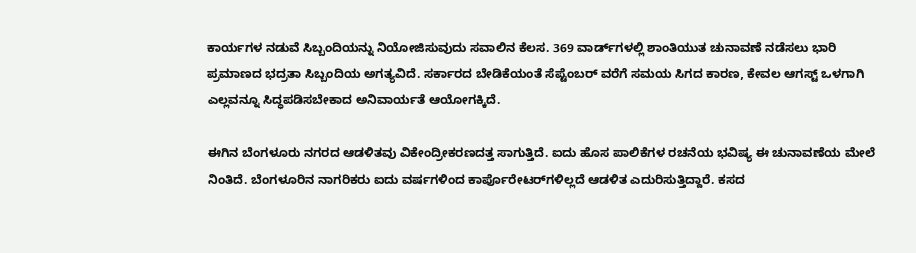ಕಾರ್ಯಗಳ ನಡುವೆ ಸಿಬ್ಬಂದಿಯನ್ನು ನಿಯೋಜಿಸುವುದು ಸವಾಲಿನ ಕೆಲಸ. 369 ವಾರ್ಡ್‌ಗಳಲ್ಲಿ ಶಾಂತಿಯುತ ಚುನಾವಣೆ ನಡೆಸಲು ಭಾರಿ ಪ್ರಮಾಣದ ಭದ್ರತಾ ಸಿಬ್ಬಂದಿಯ ಅಗತ್ಯವಿದೆ. ಸರ್ಕಾರದ ಬೇಡಿಕೆಯಂತೆ ಸೆಪ್ಟೆಂಬರ್ ವರೆಗೆ ಸಮಯ ಸಿಗದ ಕಾರಣ, ಕೇವಲ ಆಗಸ್ಟ್ ಒಳಗಾಗಿ ಎಲ್ಲವನ್ನೂ ಸಿದ್ಧಪಡಿಸಬೇಕಾದ ಅನಿವಾರ್ಯತೆ ಆಯೋಗಕ್ಕಿದೆ.

ಈಗಿನ ಬೆಂಗಳೂರು ನಗರದ ಆಡಳಿತವು ವಿಕೇಂದ್ರೀಕರಣದತ್ತ ಸಾಗುತ್ತಿದೆ. ಐದು ಹೊಸ ಪಾಲಿಕೆಗಳ ರಚನೆಯ ಭವಿಷ್ಯ ಈ ಚುನಾವಣೆಯ ಮೇಲೆ ನಿಂತಿದೆ. ಬೆಂಗಳೂರಿನ ನಾಗರಿಕರು ಐದು ವರ್ಷಗಳಿಂದ ಕಾರ್ಪೊರೇಟರ್‌ಗಳಿಲ್ಲದೆ ಆಡಳಿತ ಎದುರಿಸುತ್ತಿದ್ದಾರೆ. ಕಸದ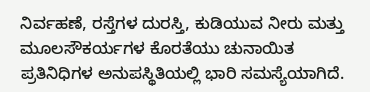ನಿರ್ವಹಣೆ, ರಸ್ತೆಗಳ ದುರಸ್ತಿ, ಕುಡಿಯುವ ನೀರು ಮತ್ತು ಮೂಲಸೌಕರ್ಯಗಳ ಕೊರತೆಯು ಚುನಾಯಿತ ಪ್ರತಿನಿಧಿಗಳ ಅನುಪಸ್ಥಿತಿಯಲ್ಲಿ ಭಾರಿ ಸಮಸ್ಯೆಯಾಗಿದೆ.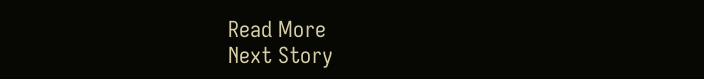Read More
Next Story